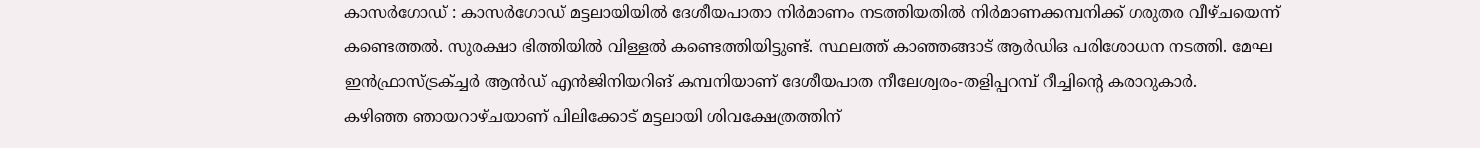കാസർഗോഡ് : കാസർഗോഡ് മട്ടലായിയിൽ ദേശീയപാതാ നിർമാണം നടത്തിയതിൽ നിർമാണക്കമ്പനിക്ക് ഗരുതര വീഴ്ചയെന്ന് കണ്ടെത്തൽ. സുരക്ഷാ ഭിത്തിയിൽ വിള്ളൽ കണ്ടെത്തിയിട്ടുണ്ട്. സ്ഥലത്ത് കാഞ്ഞങ്ങാട് ആർഡിഒ പരിശോധന നടത്തി. മേഘ ഇൻഫ്രാസ്ട്രക്ച്ചർ ആൻഡ് എൻജിനിയറിങ് കമ്പനിയാണ് ദേശീയപാത നീലേശ്വരം-തളിപ്പറമ്പ് റീച്ചിന്റെ കരാറുകാർ.
കഴിഞ്ഞ ഞായറാഴ്ചയാണ് പിലിക്കോട് മട്ടലായി ശിവക്ഷേത്രത്തിന്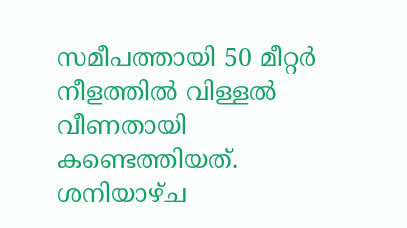സമീപത്തായി 50 മീറ്റർ നീളത്തിൽ വിള്ളൽ വീണതായി കണ്ടെത്തിയത്. ശനിയാഴ്ച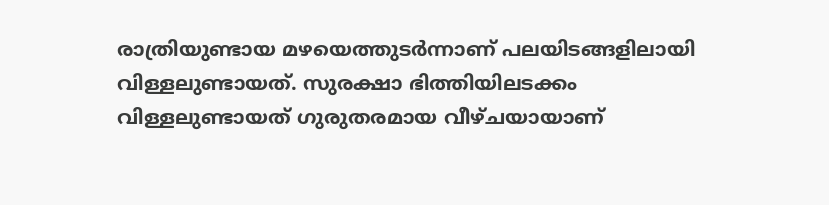രാത്രിയുണ്ടായ മഴയെത്തുടർന്നാണ് പലയിടങ്ങളിലായി വിള്ളലുണ്ടായത്. സുരക്ഷാ ഭിത്തിയിലടക്കം വിള്ളലുണ്ടായത് ഗുരുതരമായ വീഴ്ചയായാണ്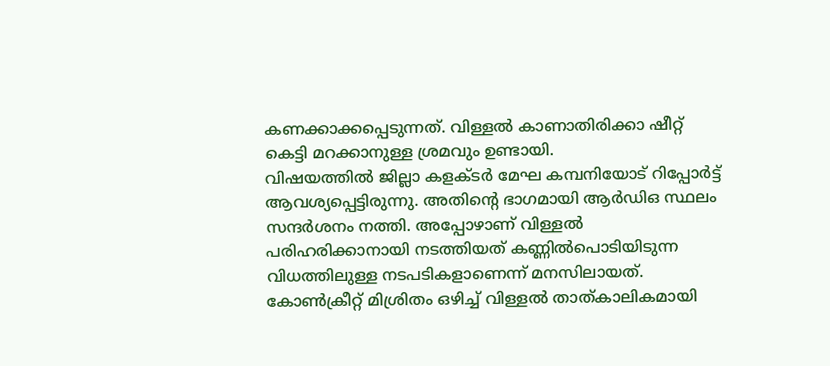കണക്കാക്കപ്പെടുന്നത്. വിള്ളൽ കാണാതിരിക്കാ ഷീറ്റ് കെട്ടി മറക്കാനുള്ള ശ്രമവും ഉണ്ടായി.
വിഷയത്തിൽ ജില്ലാ കളക്ടർ മേഘ കമ്പനിയോട് റിപ്പോർട്ട് ആവശ്യപ്പെട്ടിരുന്നു. അതിന്റെ ഭാഗമായി ആർഡിഒ സ്ഥലം സന്ദർശനം നത്തി. അപ്പോഴാണ് വിള്ളൽ പരിഹരിക്കാനായി നടത്തിയത് കണ്ണിൽപൊടിയിടുന്ന വിധത്തിലുള്ള നടപടികളാണെന്ന് മനസിലായത്. കോൺക്രീറ്റ് മിശ്രിതം ഒഴിച്ച് വിള്ളൽ താത്കാലികമായി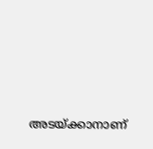അടയ്ക്കാനാണ്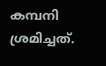കമ്പനി ശ്രമിച്ചത്.